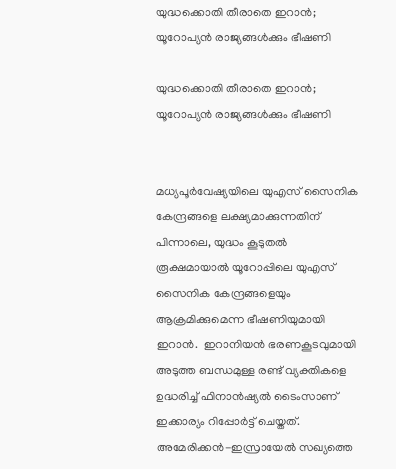യുദ്ധക്കൊതി തീരാതെ ഇറാൻ; യൂറോപ്യൻ രാജ്യങ്ങൾക്കും ഭീഷണി

യുദ്ധക്കൊതി തീരാതെ ഇറാൻ; യൂറോപ്യൻ രാജ്യങ്ങൾക്കും ഭീഷണി


മധ്യപൂർവേഷ്യയിലെ യുഎസ് സൈനിക കേന്ദ്രങ്ങളെ ലക്ഷ്യമാക്കുന്നതിന് പിന്നാലെ, യുദ്ധം കൂടുതൽ രൂക്ഷമായാൽ യൂറോപ്പിലെ യുഎസ് സൈനിക കേന്ദ്രങ്ങളെയും ആക്രമിക്കുമെന്ന ഭീഷണിയുമായി ഇറാൻ.  ഇറാനിയൻ ഭരണകൂടവുമായി അടുത്ത ബന്ധമുള്ള രണ്ട് വ്യക്തികളെ ഉദ്ധരിച്ച് ഫിനാൻഷ്യൽ ടൈംസാണ് ഇക്കാര്യം റിപ്പോർട്ട് ചെയ്തത്. അമേരിക്കൻ-ഇസ്രായേൽ സഖ്യത്തെ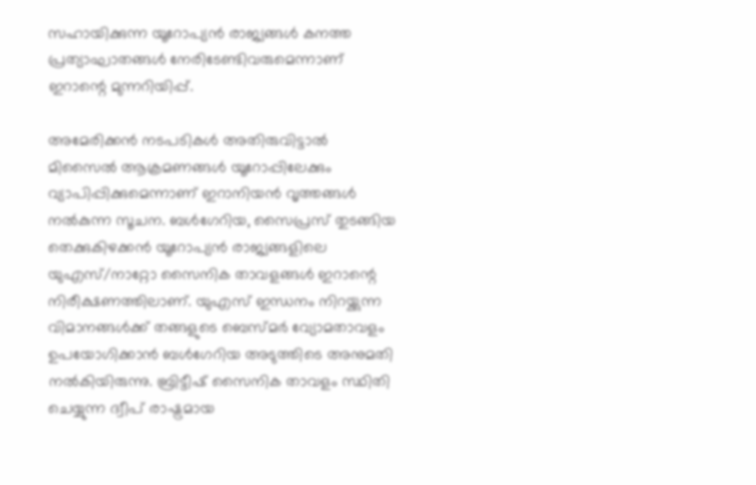സഹായിക്കുന്ന യൂറോപ്യൻ രാജ്യങ്ങൾ കനത്ത പ്രത്യാഘാതങ്ങൾ നേരിടേണ്ടിവരുമെന്നാണ് ഇറാന്റെ മുന്നറിയിപ്പ്.

അമേരിക്കൻ നടപടികൾ അതിരുവിട്ടാൽ മിസൈൽ ആക്രമണങ്ങൾ യൂറോപ്പിലേക്കും വ്യാപിപ്പിക്കുമെന്നാണ് ഇറാനിയൻ വൃത്തങ്ങൾ നൽകുന്ന സൂചന. ബൾഗേറിയ, സൈപ്രസ് തുടങ്ങിയ തെക്കുകിഴക്കൻ യൂറോപ്യൻ രാജ്യങ്ങളിലെ യുഎസ്/നാറ്റോ സൈനിക താവളങ്ങൾ ഇറാന്റെ നിരീക്ഷണത്തിലാണ്. യുഎസ് ഇന്ധനം നിറയ്ക്കുന്ന വിമാനങ്ങൾക്ക് തങ്ങളുടെ ബെസ്മർ വ്യോമതാവളം ഉപയോഗിക്കാൻ ബൾഗേറിയ അടുത്തിടെ അനുമതി നൽകിയിരുന്നു. ബ്രിട്ടീഷ് സൈനിക താവളം സ്ഥിതി ചെയ്യുന്ന ദ്വീപ് രാഷ്ട്രമായ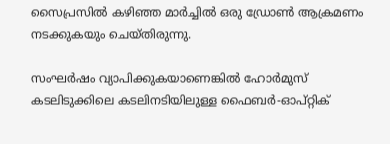സൈപ്രസിൽ കഴിഞ്ഞ മാർച്ചിൽ ഒരു ഡ്രോൺ ആക്രമണം നടക്കുകയും ചെയ്തിരുന്നു.

സംഘർഷം വ്യാപിക്കുകയാണെങ്കിൽ ഹോർമുസ് കടലിടുക്കിലെ കടലിനടിയിലുള്ള ഫൈബർ-ഓപ്റ്റിക്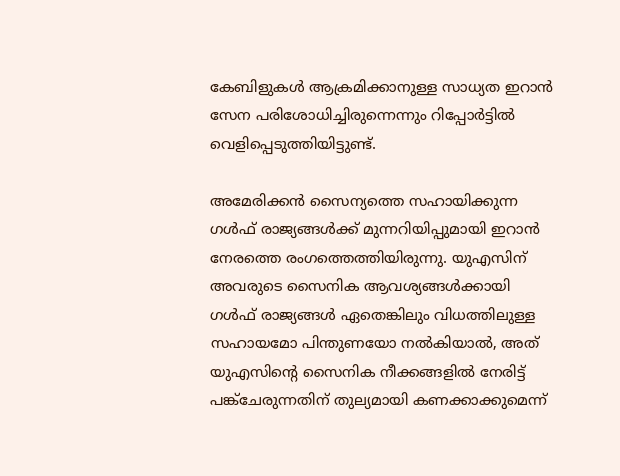കേബിളുകൾ ആക്രമിക്കാനുള്ള സാധ്യത ഇറാൻ സേന പരിശോധിച്ചിരുന്നെന്നും റിപ്പോർട്ടിൽ വെളിപ്പെടുത്തിയിട്ടുണ്ട്.

അമേരിക്കൻ സൈന്യത്തെ സഹായിക്കുന്ന ഗൾഫ് രാജ്യങ്ങൾക്ക് മുന്നറിയിപ്പുമായി ഇറാൻ നേരത്തെ രംഗത്തെത്തിയിരുന്നു. യുഎസിന് അവരുടെ സൈനിക ആവശ്യങ്ങൾക്കായി ഗൾഫ് രാജ്യങ്ങൾ ഏതെങ്കിലും വിധത്തിലുള്ള സഹായമോ പിന്തുണയോ നൽകിയാൽ, അത് യുഎസിന്റെ സൈനിക നീക്കങ്ങളിൽ നേരിട്ട് പങ്ക്‌ചേരുന്നതിന് തുല്യമായി കണക്കാക്കുമെന്ന്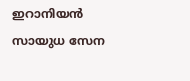ഇറാനിയൻ സായുധ സേന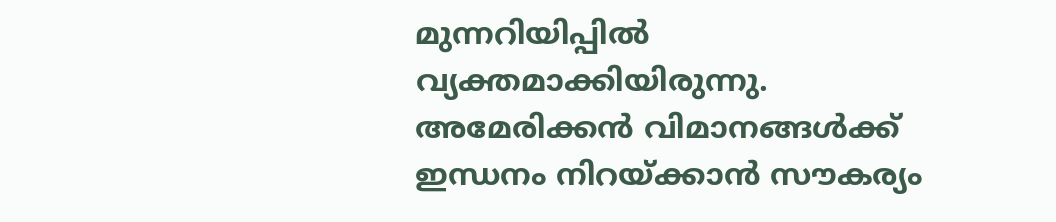മുന്നറിയിപ്പിൽ വ്യക്തമാക്കിയിരുന്നു. അമേരിക്കൻ വിമാനങ്ങൾക്ക് ഇന്ധനം നിറയ്ക്കാൻ സൗകര്യം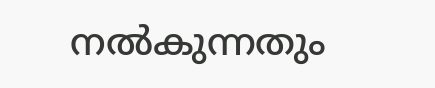നൽകുന്നതും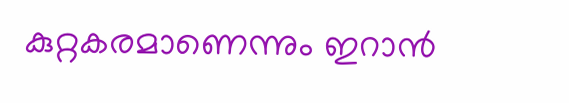കുറ്റകരമാണെന്നും ഇറാൻ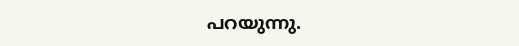പറയുന്നു.